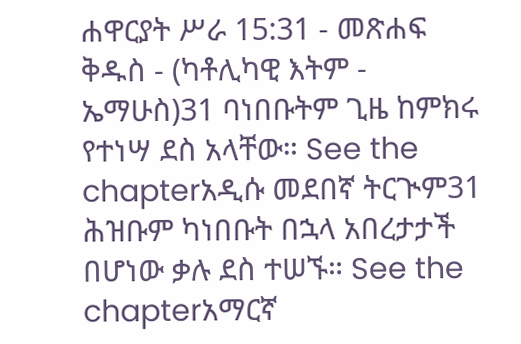ሐዋርያት ሥራ 15:31 - መጽሐፍ ቅዱስ - (ካቶሊካዊ እትም - ኤማሁስ)31 ባነበቡትም ጊዜ ከምክሩ የተነሣ ደስ አላቸው። See the chapterአዲሱ መደበኛ ትርጒም31 ሕዝቡም ካነበቡት በኋላ አበረታታች በሆነው ቃሉ ደስ ተሠኙ። See the chapterአማርኛ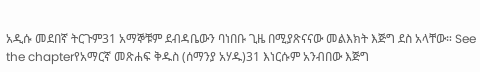አዲሱ መደበኛ ትርጉም31 አማኞቹም ደብዳቤውን ባነበቡ ጊዜ በሚያጽናናው መልእክት እጅግ ደስ አላቸው። See the chapterየአማርኛ መጽሐፍ ቅዱስ (ሰማንያ አሃዱ)31 እነርሱም አንብበው እጅግ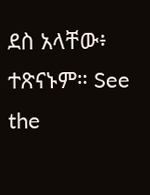ደስ አላቸው፥ ተጽናኑም። See the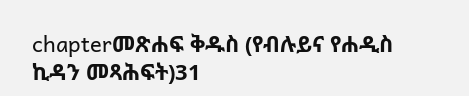chapterመጽሐፍ ቅዱስ (የብሉይና የሐዲስ ኪዳን መጻሕፍት)31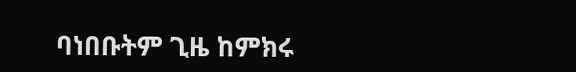ባነበቡትም ጊዜ ከምክሩ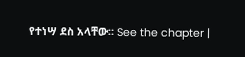የተነሣ ደስ አላቸው። See the chapter |